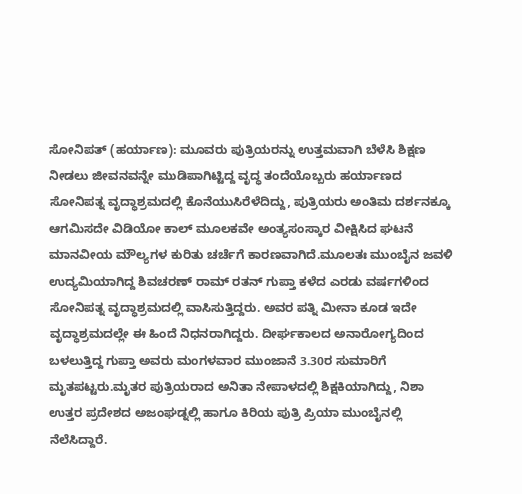ಸೋನಿಪತ್ (ಹರ್ಯಾಣ): ಮೂವರು ಪುತ್ರಿಯರನ್ನು ಉತ್ತಮವಾಗಿ ಬೆಳೆಸಿ ಶಿಕ್ಷಣ ನೀಡಲು ಜೀವನವನ್ನೇ ಮುಡಿಪಾಗಿಟ್ಟಿದ್ದ ವೃದ್ಧ ತಂದೆಯೊಬ್ಬರು ಹರ್ಯಾಣದ ಸೋನಿಪತ್ನ ವೃದ್ಧಾಶ್ರಮದಲ್ಲಿ ಕೊನೆಯುಸಿರೆಳೆದಿದ್ದು, ಪುತ್ರಿಯರು ಅಂತಿಮ ದರ್ಶನಕ್ಕೂ ಆಗಮಿಸದೇ ವಿಡಿಯೋ ಕಾಲ್ ಮೂಲಕವೇ ಅಂತ್ಯಸಂಸ್ಕಾರ ವೀಕ್ಷಿಸಿದ ಘಟನೆ ಮಾನವೀಯ ಮೌಲ್ಯಗಳ ಕುರಿತು ಚರ್ಚೆಗೆ ಕಾರಣವಾಗಿದೆ.ಮೂಲತಃ ಮುಂಬೈನ ಜವಳಿ ಉದ್ಯಮಿಯಾಗಿದ್ದ ಶಿವಚರಣ್ ರಾಮ್ ರತನ್ ಗುಪ್ತಾ ಕಳೆದ ಎರಡು ವರ್ಷಗಳಿಂದ ಸೋನಿಪತ್ನ ವೃದ್ಧಾಶ್ರಮದಲ್ಲಿ ವಾಸಿಸುತ್ತಿದ್ದರು. ಅವರ ಪತ್ನಿ ಮೀನಾ ಕೂಡ ಇದೇ ವೃದ್ಧಾಶ್ರಮದಲ್ಲೇ ಈ ಹಿಂದೆ ನಿಧನರಾಗಿದ್ದರು. ದೀರ್ಘಕಾಲದ ಅನಾರೋಗ್ಯದಿಂದ ಬಳಲುತ್ತಿದ್ದ ಗುಪ್ತಾ ಅವರು ಮಂಗಳವಾರ ಮುಂಜಾನೆ 3.30ರ ಸುಮಾರಿಗೆ ಮೃತಪಟ್ಟರು.ಮೃತರ ಪುತ್ರಿಯರಾದ ಅನಿತಾ ನೇಪಾಳದಲ್ಲಿ ಶಿಕ್ಷಕಿಯಾಗಿದ್ದು, ನಿಶಾ ಉತ್ತರ ಪ್ರದೇಶದ ಅಜಂಘಡ್ನಲ್ಲಿ ಹಾಗೂ ಕಿರಿಯ ಪುತ್ರಿ ಪ್ರಿಯಾ ಮುಂಬೈನಲ್ಲಿ ನೆಲೆಸಿದ್ದಾರೆ.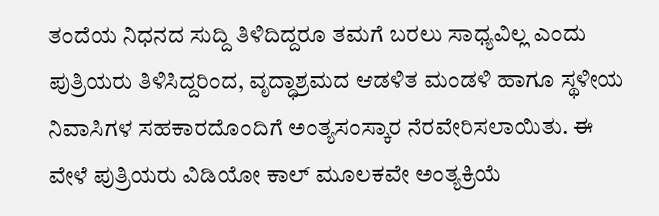ತಂದೆಯ ನಿಧನದ ಸುದ್ದಿ ತಿಳಿದಿದ್ದರೂ ತಮಗೆ ಬರಲು ಸಾಧ್ಯವಿಲ್ಲ ಎಂದು ಪುತ್ರಿಯರು ತಿಳಿಸಿದ್ದರಿಂದ, ವೃದ್ಧಾಶ್ರಮದ ಆಡಳಿತ ಮಂಡಳಿ ಹಾಗೂ ಸ್ಥಳೀಯ ನಿವಾಸಿಗಳ ಸಹಕಾರದೊಂದಿಗೆ ಅಂತ್ಯಸಂಸ್ಕಾರ ನೆರವೇರಿಸಲಾಯಿತು. ಈ ವೇಳೆ ಪುತ್ರಿಯರು ವಿಡಿಯೋ ಕಾಲ್ ಮೂಲಕವೇ ಅಂತ್ಯಕ್ರಿಯೆ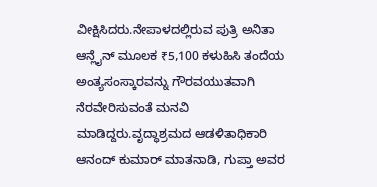ವೀಕ್ಷಿಸಿದರು.ನೇಪಾಳದಲ್ಲಿರುವ ಪುತ್ರಿ ಅನಿತಾ ಆನ್ಲೈನ್ ಮೂಲಕ ₹5,100 ಕಳುಹಿಸಿ ತಂದೆಯ ಅಂತ್ಯಸಂಸ್ಕಾರವನ್ನು ಗೌರವಯುತವಾಗಿ ನೆರವೇರಿಸುವಂತೆ ಮನವಿ ಮಾಡಿದ್ದರು.ವೃದ್ಧಾಶ್ರಮದ ಆಡಳಿತಾಧಿಕಾರಿ ಆನಂದ್ ಕುಮಾರ್ ಮಾತನಾಡಿ, ಗುಪ್ತಾ ಅವರ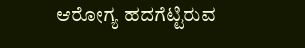ಆರೋಗ್ಯ ಹದಗೆಟ್ಟಿರುವ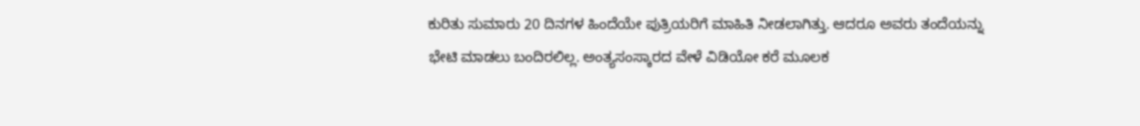ಕುರಿತು ಸುಮಾರು 20 ದಿನಗಳ ಹಿಂದೆಯೇ ಪುತ್ರಿಯರಿಗೆ ಮಾಹಿತಿ ನೀಡಲಾಗಿತ್ತು. ಆದರೂ ಅವರು ತಂದೆಯನ್ನು ಭೇಟಿ ಮಾಡಲು ಬಂದಿರಲಿಲ್ಲ. ಅಂತ್ಯಸಂಸ್ಕಾರದ ವೇಳೆ ವಿಡಿಯೋ ಕರೆ ಮೂಲಕ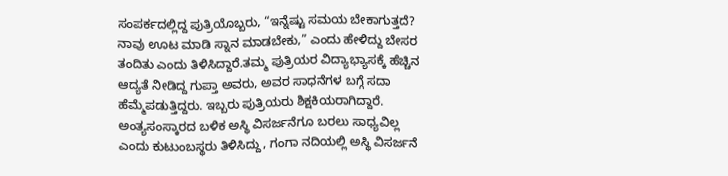ಸಂಪರ್ಕದಲ್ಲಿದ್ದ ಪುತ್ರಿಯೊಬ್ಬರು, “ಇನ್ನೆಷ್ಟು ಸಮಯ ಬೇಕಾಗುತ್ತದೆ? ನಾವು ಊಟ ಮಾಡಿ ಸ್ನಾನ ಮಾಡಬೇಕು,” ಎಂದು ಹೇಳಿದ್ದು ಬೇಸರ ತಂದಿತು ಎಂದು ತಿಳಿಸಿದ್ದಾರೆ.ತಮ್ಮ ಪುತ್ರಿಯರ ವಿದ್ಯಾಭ್ಯಾಸಕ್ಕೆ ಹೆಚ್ಚಿನ ಆದ್ಯತೆ ನೀಡಿದ್ದ ಗುಪ್ತಾ ಅವರು, ಅವರ ಸಾಧನೆಗಳ ಬಗ್ಗೆ ಸದಾ ಹೆಮ್ಮೆಪಡುತ್ತಿದ್ದರು. ಇಬ್ಬರು ಪುತ್ರಿಯರು ಶಿಕ್ಷಕಿಯರಾಗಿದ್ದಾರೆ. ಅಂತ್ಯಸಂಸ್ಕಾರದ ಬಳಿಕ ಅಸ್ಥಿ ವಿಸರ್ಜನೆಗೂ ಬರಲು ಸಾಧ್ಯವಿಲ್ಲ ಎಂದು ಕುಟುಂಬಸ್ಥರು ತಿಳಿಸಿದ್ದು, ಗಂಗಾ ನದಿಯಲ್ಲಿ ಅಸ್ಥಿ ವಿಸರ್ಜನೆ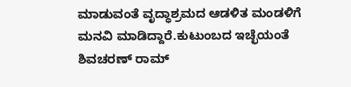ಮಾಡುವಂತೆ ವೃದ್ಧಾಶ್ರಮದ ಆಡಳಿತ ಮಂಡಳಿಗೆ ಮನವಿ ಮಾಡಿದ್ದಾರೆ.ಕುಟುಂಬದ ಇಚ್ಛೆಯಂತೆ ಶಿವಚರಣ್ ರಾಮ್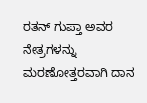ರತನ್ ಗುಪ್ತಾ ಅವರ ನೇತ್ರಗಳನ್ನು ಮರಣೋತ್ತರವಾಗಿ ದಾನ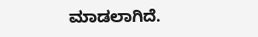ಮಾಡಲಾಗಿದೆ.